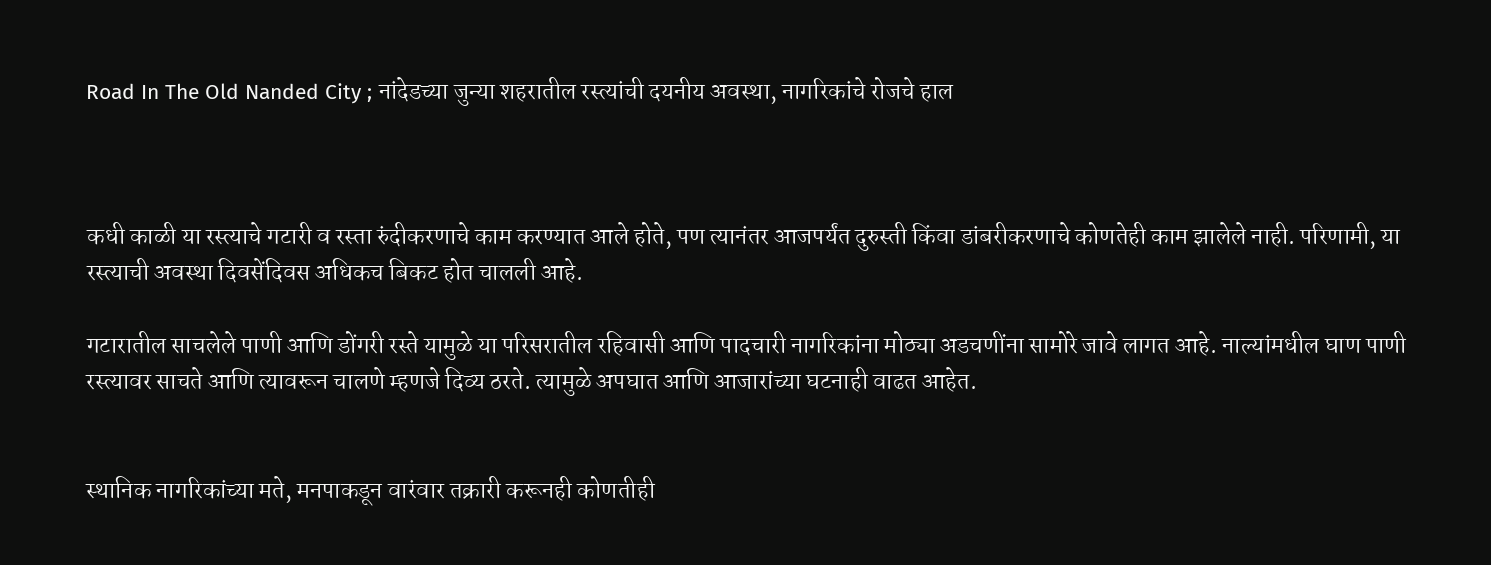Road In The Old Nanded City ; नांदेडच्या जुन्या शहरातील रस्त्यांची दयनीय अवस्था, नागरिकांचे रोजचे हाल



कधी काळी या रस्त्याचे गटारी व रस्ता रुंदीकरणाचे काम करण्यात आले होते, पण त्यानंतर आजपर्यंत दुरुस्ती किंवा डांबरीकरणाचे कोणतेही काम झालेले नाही. परिणामी, या रस्त्याची अवस्था दिवसेंदिवस अधिकच बिकट होत चालली आहे.

गटारातील साचलेले पाणी आणि डोंगरी रस्ते यामुळे या परिसरातील रहिवासी आणि पादचारी नागरिकांना मोठ्या अडचणींना सामोरे जावे लागत आहे. नाल्यांमधील घाण पाणी रस्त्यावर साचते आणि त्यावरून चालणे म्हणजे दिव्य ठरते. त्यामुळे अपघात आणि आजारांच्या घटनाही वाढत आहेत.


स्थानिक नागरिकांच्या मते, मनपाकडून वारंवार तक्रारी करूनही कोणतीही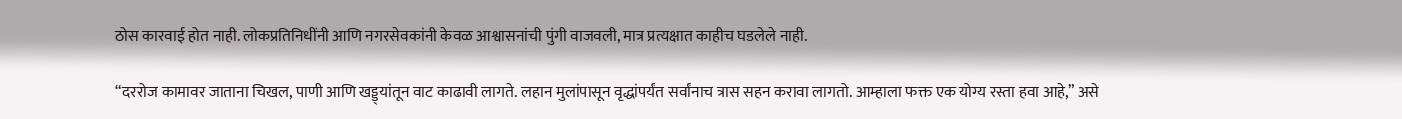ठोस कारवाई होत नाही. लोकप्रतिनिधींनी आणि नगरसेवकांनी केवळ आश्वासनांची पुंगी वाजवली, मात्र प्रत्यक्षात काहीच घडलेले नाही.

“दररोज कामावर जाताना चिखल, पाणी आणि खड्ड्यांतून वाट काढावी लागते. लहान मुलांपासून वृद्धांपर्यंत सर्वांनाच त्रास सहन करावा लागतो. आम्हाला फक्त एक योग्य रस्ता हवा आहे,” असे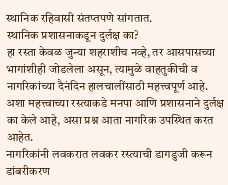स्थानिक रहिवासी संतप्तपणे सांगतात.
स्थानिक प्रशासनाकडून दुर्लक्ष का?
हा रस्ता केवळ जुन्या शहराशीच नव्हे, तर आसपासच्या भागांशीही जोडलेला असून, त्यामुळे वाहतुकीची व नागरिकांच्या दैनंदिन हालचालींसाठी महत्त्वपूर्ण आहे. अशा महत्त्वाच्या रस्त्याकडे मनपा आणि प्रशासनाने दुर्लक्ष का केले आहे, असा प्रश्न आता नागरिक उपस्थित करत आहेत.
नागरिकांनी लवकरात लवकर रस्त्याची डागडुजी करून डांबरीकरण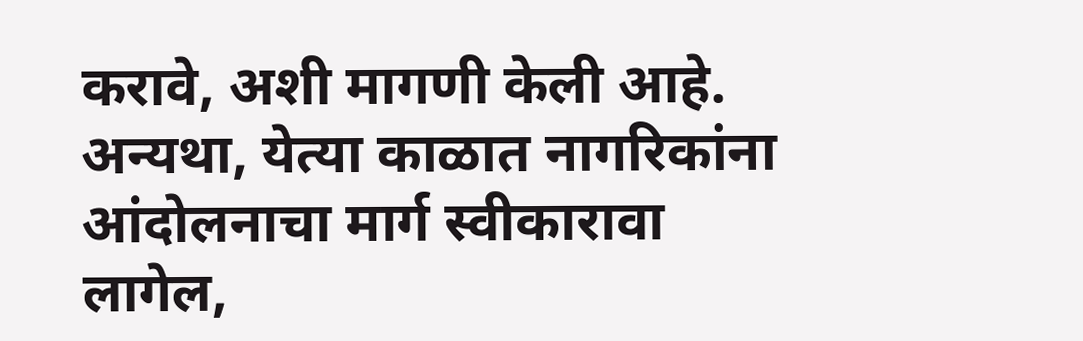करावे, अशी मागणी केली आहे. अन्यथा, येत्या काळात नागरिकांना आंदोलनाचा मार्ग स्वीकारावा लागेल,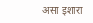असा इशारा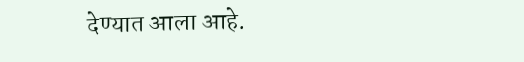देण्यात आला आहे.